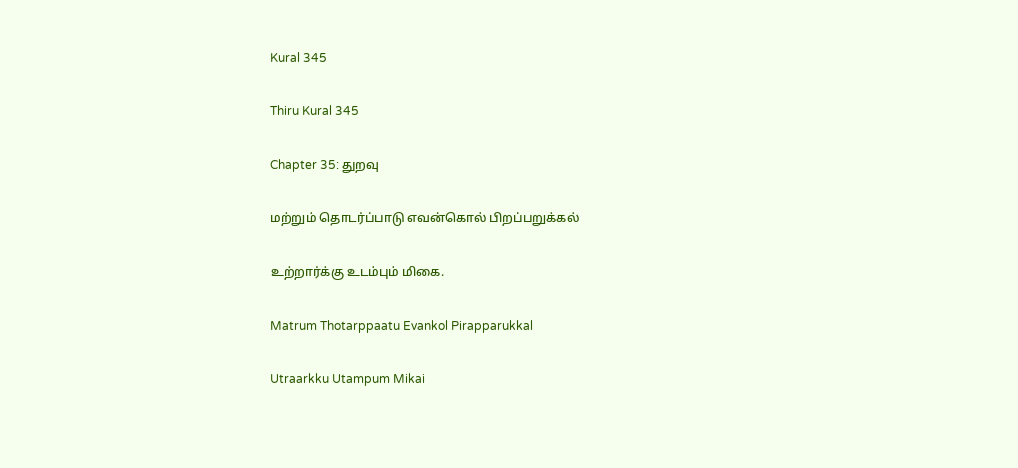Kural 345

Thiru Kural 345

Chapter 35: துறவு

மற்றும் தொடர்ப்பாடு எவன்கொல் பிறப்பறுக்கல்

உற்றார்க்கு உடம்பும் மிகை.

Matrum Thotarppaatu Evankol Pirapparukkal

Utraarkku Utampum Mikai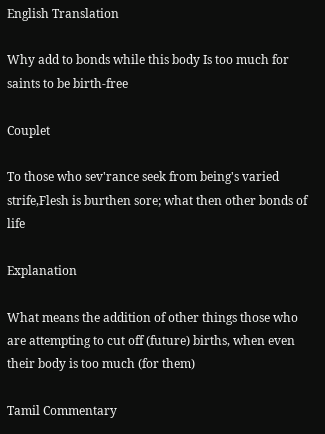English Translation

Why add to bonds while this body Is too much for saints to be birth-free

Couplet

To those who sev'rance seek from being's varied strife,Flesh is burthen sore; what then other bonds of life

Explanation

What means the addition of other things those who are attempting to cut off (future) births, when even their body is too much (for them)

Tamil Commentary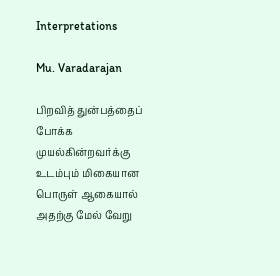Interpretations

Mu. Varadarajan

பிறவித் துன்பத்தைப் போக்க முயல்கின்றவர்க்கு உடம்பும் மிகையான பொருள் ஆகையால் அதற்கு மேல் வேறு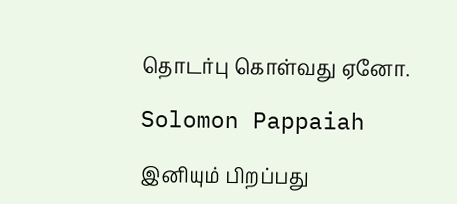தொடர்பு கொள்வது ஏனோ.

Solomon Pappaiah

இனியும் பிறப்பது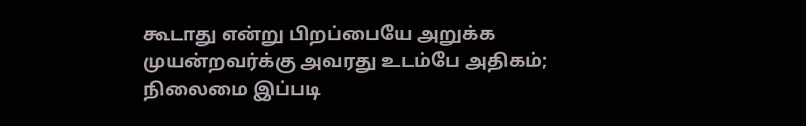கூடாது என்று பிறப்பை‌யே அறுக்க முயன்றவர்க்கு அவரது உடம்பே அதிகம்; நிலைமை இப்படி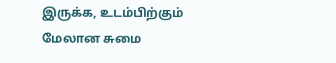இருக்க, உடம்பிற்கும் மேலான சுமை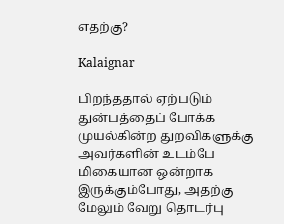எதற்கு?

Kalaignar

பிறந்ததால் ஏற்படும் துன்பத்தைப் போக்க முயல்கின்ற துறவிகளுக்கு அவர்களின் உடம்பே மிகையான ஒன்றாக இருக்கும்போது, அதற்கு மேலும் வேறு தொடர்பு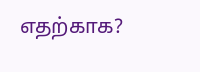எதற்காக?